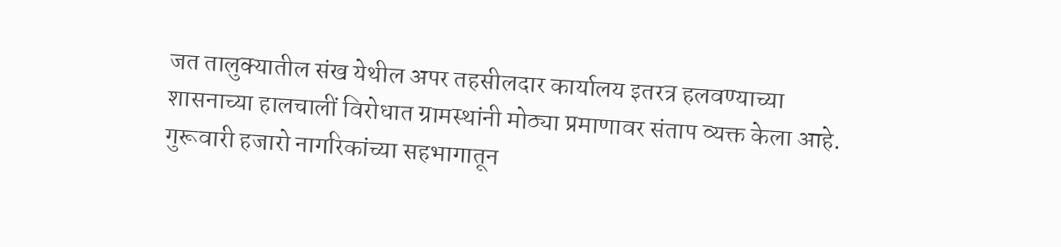जत तालुक्यातील संख येथील अपर तहसीलदार कार्यालय इतरत्र हलवण्याच्या शासनाच्या हालचालीं विरोधात ग्रामस्थांनी मोठ्या प्रमाणावर संताप व्यक्त केला आहे. गुरूवारी हजारो नागरिकांच्या सहभागातून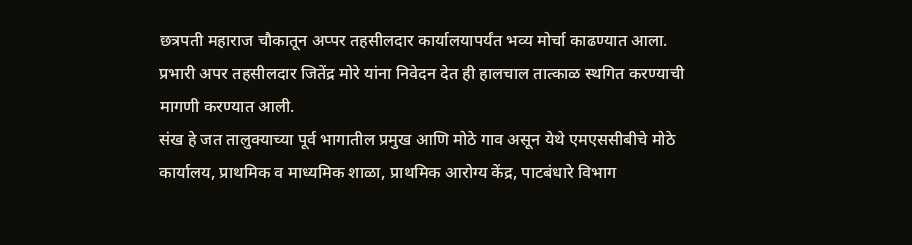छत्रपती महाराज चौकातून अप्पर तहसीलदार कार्यालयापर्यंत भव्य मोर्चा काढण्यात आला. प्रभारी अपर तहसीलदार जितेंद्र मोरे यांना निवेदन देत ही हालचाल तात्काळ स्थगित करण्याची मागणी करण्यात आली.
संख हे जत तालुक्याच्या पूर्व भागातील प्रमुख आणि मोठे गाव असून येथे एमएससीबीचे मोठे कार्यालय, प्राथमिक व माध्यमिक शाळा, प्राथमिक आरोग्य केंद्र, पाटबंधारे विभाग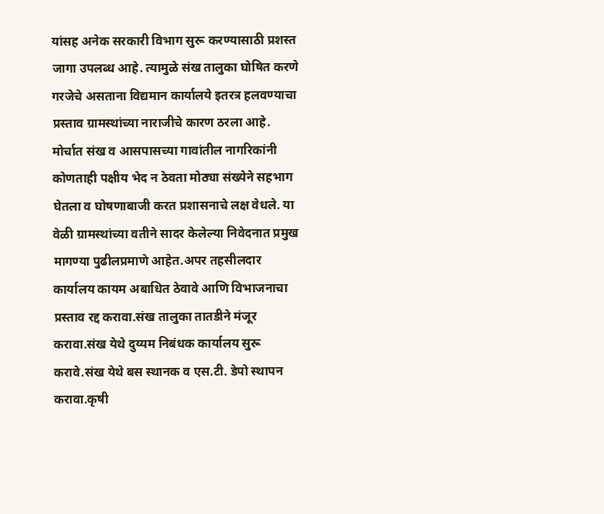यांसह अनेक सरकारी विभाग सुरू करण्यासाठी प्रशस्त जागा उपलब्ध आहे. त्यामुळे संख तालुका घोषित करणे गरजेचे असताना विद्यमान कार्यालये इतरत्र हलवण्याचा प्रस्ताव ग्रामस्थांच्या नाराजीचे कारण ठरला आहे.
मोर्चात संख व आसपासच्या गावांतील नागरिकांनी कोणताही पक्षीय भेद न ठेवता मोठ्या संख्येने सहभाग घेतला व घोषणाबाजी करत प्रशासनाचे लक्ष वेधले. या वेळी ग्रामस्थांच्या वतीने सादर केलेल्या निवेदनात प्रमुख मागण्या पुढीलप्रमाणे आहेत.अपर तहसीलदार कार्यालय कायम अबाधित ठेवावे आणि विभाजनाचा प्रस्ताव रद्द करावा.संख तालुका तातडीने मंजूर करावा.संख येथे दुय्यम निबंधक कार्यालय सुरू करावे.संख येथे बस स्थानक व एस.टी. डेपो स्थापन करावा.कृषी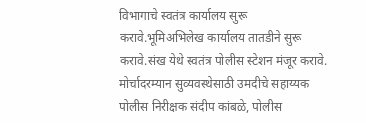विभागाचे स्वतंत्र कार्यालय सुरू करावे.भूमिअभिलेख कार्यालय तातडीने सुरू करावे.संख येथे स्वतंत्र पोलीस स्टेशन मंजूर करावे.
मोर्चादरम्यान सुव्यवस्थेसाठी उमदीचे सहाय्यक पोलीस निरीक्षक संदीप कांबळे, पोलीस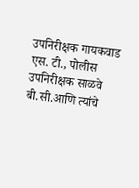उपनिरीक्षक गायकवाड एस. टी., पोलीस उपनिरीक्षक साळवे बी.सी.आणि त्यांचे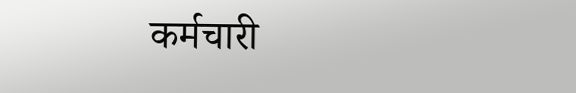कर्मचारी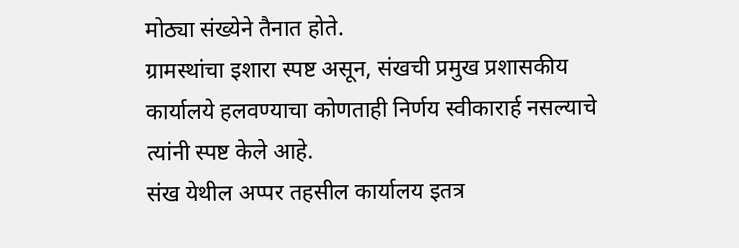मोठ्या संख्येने तैनात होते.
ग्रामस्थांचा इशारा स्पष्ट असून, संखची प्रमुख प्रशासकीय कार्यालये हलवण्याचा कोणताही निर्णय स्वीकारार्ह नसल्याचे त्यांनी स्पष्ट केले आहे.
संख येथील अप्पर तहसील कार्यालय इतत्र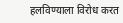हलविण्याला विरोध करत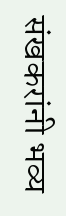संखकरांनी भव्य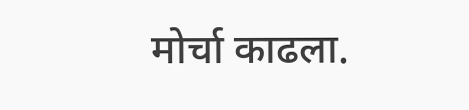मोर्चा काढला.